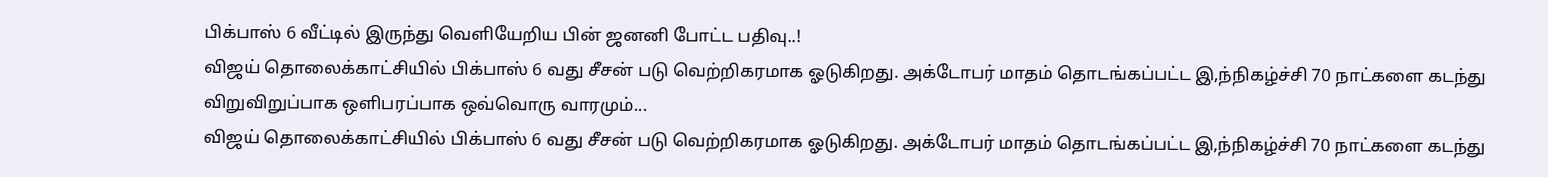பிக்பாஸ் 6 வீட்டில் இருந்து வெளியேறிய பின் ஜனனி போட்ட பதிவு..!
விஜய் தொலைக்காட்சியில் பிக்பாஸ் 6 வது சீசன் படு வெற்றிகரமாக ஓடுகிறது. அக்டோபர் மாதம் தொடங்கப்பட்ட இ,ந்நிகழ்ச்சி 70 நாட்களை கடந்து விறுவிறுப்பாக ஒளிபரப்பாக ஒவ்வொரு வாரமும்...
விஜய் தொலைக்காட்சியில் பிக்பாஸ் 6 வது சீசன் படு வெற்றிகரமாக ஓடுகிறது. அக்டோபர் மாதம் தொடங்கப்பட்ட இ,ந்நிகழ்ச்சி 70 நாட்களை கடந்து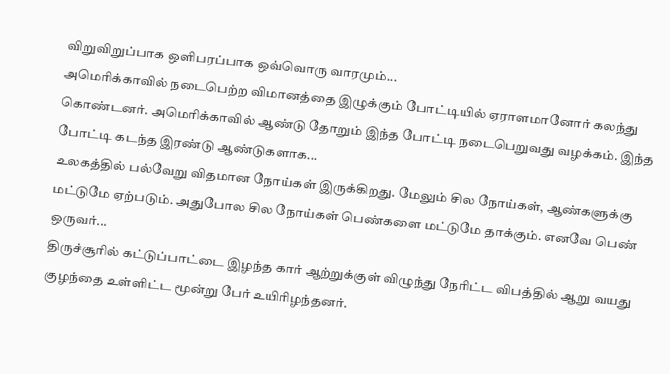விறுவிறுப்பாக ஒளிபரப்பாக ஒவ்வொரு வாரமும்...
அமெரிக்காவில் நடைபெற்ற விமானத்தை இழுக்கும் போட்டியில் ஏராளமானோர் கலந்து கொண்டனர். அமெரிக்காவில் ஆண்டு தோறும் இந்த போட்டி நடைபெறுவது வழக்கம். இந்த போட்டி கடந்த இரண்டு ஆண்டுகளாக...
உலகத்தில் பல்வேறு விதமான நோய்கள் இருக்கிறது. மேலும் சில நோய்கள், ஆண்களுக்கு மட்டுமே ஏற்படும். அதுபோல சில நோய்கள் பெண்களை மட்டுமே தாக்கும். எனவே பெண் ஒருவர்...
திருச்சூரில் கட்டுப்பாட்டை இழந்த கார் ஆற்றுக்குள் விழுந்து நேரிட்ட விபத்தில் ஆறு வயது குழந்தை உள்ளிட்ட மூன்று பேர் உயிரிழந்தனர்.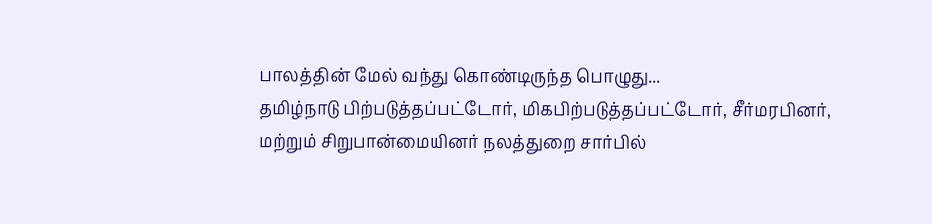பாலத்தின் மேல் வந்து கொண்டிருந்த பொழுது...
தமிழ்நாடு பிற்படுத்தப்பட்டோர், மிகபிற்படுத்தப்பட்டோர், சீர்மரபினர், மற்றும் சிறுபான்மையினர் நலத்துறை சார்பில்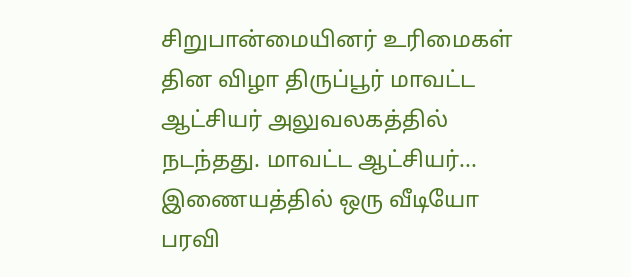சிறுபான்மையினர் உரிமைகள் தின விழா திருப்பூர் மாவட்ட ஆட்சியர் அலுவலகத்தில் நடந்தது. மாவட்ட ஆட்சியர்...
இணையத்தில் ஒரு வீடியோ பரவி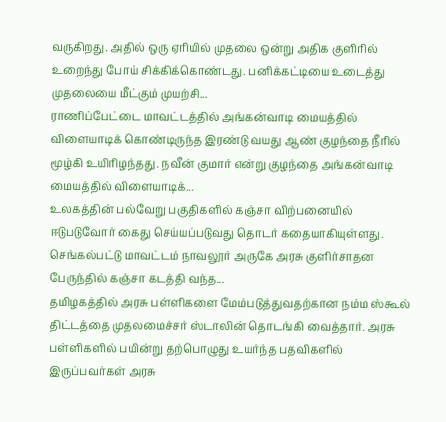வருகிறது. அதில் ஒரு ஏரியில் முதலை ஒன்று அதிக குளிரில் உறைந்து போய் சிக்கிக்கொண்டது. பனிக்கட்டியை உடைத்து முதலையை மீட்கும் முயற்சி...
ராணிப்பேட்டை மாவட்டத்தில் அங்கன்வாடி மையத்தில் விளையாடிக் கொண்டிருந்த இரண்டு வயது ஆண் குழந்தை நீரில் மூழ்கி உயிரிழந்தது. நவீன் குமார் என்று குழந்தை அங்கன்வாடி மையத்தில் விளையாடிக்...
உலகத்தின் பல்வேறு பகுதிகளில் கஞ்சா விற்பனையில் ஈடுபடுவோர் கைது செய்யப்படுவது தொடர் கதையாகியுள்ளது. செங்கல்பட்டு மாவட்டம் நாவலூர் அருகே அரசு குளிர்சாதன பேருந்தில் கஞ்சா கடத்தி வந்த...
தமிழகத்தில் அரசு பள்ளிகளை மேம்படுத்துவதற்கான நம்ம ஸ்கூல் திட்டத்தை முதலமைச்சர் ஸ்டாலின் தொடங்கி வைத்தார். அரசு பள்ளிகளில் பயின்று தற்பொழுது உயர்ந்த பதவிகளில் இருப்பவர்கள் அரசு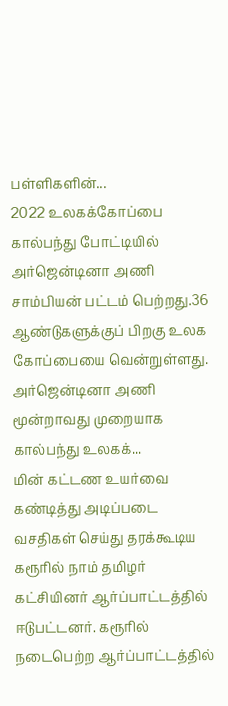பள்ளிகளின்...
2022 உலகக்கோப்பை கால்பந்து போட்டியில் அர்ஜென்டினா அணி சாம்பியன் பட்டம் பெற்றது.36 ஆண்டுகளுக்குப் பிறகு உலக கோப்பையை வென்றுள்ளது. அர்ஜென்டினா அணி மூன்றாவது முறையாக கால்பந்து உலகக்...
மின் கட்டண உயர்வை கண்டித்து அடிப்படை வசதிகள் செய்து தரக்கூடிய கரூரில் நாம் தமிழர் கட்சியினர் ஆர்ப்பாட்டத்தில் ஈடுபட்டனர். கரூரில் நடைபெற்ற ஆர்ப்பாட்டத்தில்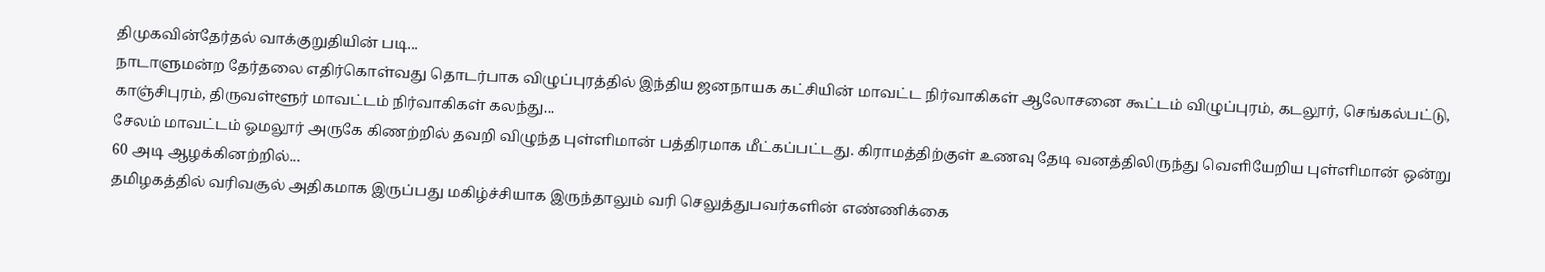திமுகவின்தேர்தல் வாக்குறுதியின் படி...
நாடாளுமன்ற தேர்தலை எதிர்கொள்வது தொடர்பாக விழுப்புரத்தில் இந்திய ஜனநாயக கட்சியின் மாவட்ட நிர்வாகிகள் ஆலோசனை கூட்டம் விழுப்புரம், கடலூர், செங்கல்பட்டு, காஞ்சிபுரம், திருவள்ளூர் மாவட்டம் நிர்வாகிகள் கலந்து...
சேலம் மாவட்டம் ஓமலூர் அருகே கிணற்றில் தவறி விழுந்த புள்ளிமான் பத்திரமாக மீட்கப்பட்டது. கிராமத்திற்குள் உணவு தேடி வனத்திலிருந்து வெளியேறிய புள்ளிமான் ஒன்று 60 அடி ஆழக்கினற்றில்...
தமிழகத்தில் வரிவசூல் அதிகமாக இருப்பது மகிழ்ச்சியாக இருந்தாலும் வரி செலுத்துபவர்களின் எண்ணிக்கை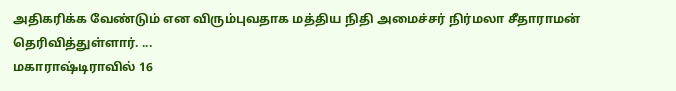அதிகரிக்க வேண்டும் என விரும்புவதாக மத்திய நிதி அமைச்சர் நிர்மலா சீதாராமன் தெரிவித்துள்ளார். ...
மகாராஷ்டிராவில் 16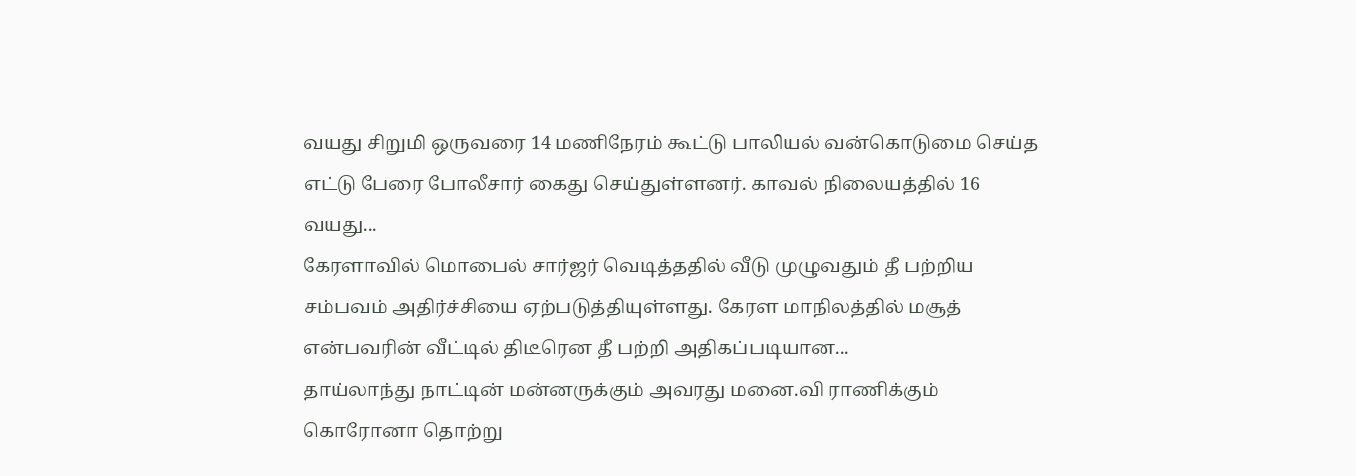வயது சிறுமி ஒருவரை 14 மணிநேரம் கூட்டு பாலியல் வன்கொடுமை செய்த எட்டு பேரை போலீசார் கைது செய்துள்ளனர். காவல் நிலையத்தில் 16 வயது...
கேரளாவில் மொபைல் சார்ஜர் வெடித்ததில் வீடு முழுவதும் தீ பற்றிய சம்பவம் அதிர்ச்சியை ஏற்படுத்தியுள்ளது. கேரள மாநிலத்தில் மசூத் என்பவரின் வீட்டில் திடீரென தீ பற்றி அதிகப்படியான...
தாய்லாந்து நாட்டின் மன்னருக்கும் அவரது மனை.வி ராணிக்கும் கொரோனா தொற்று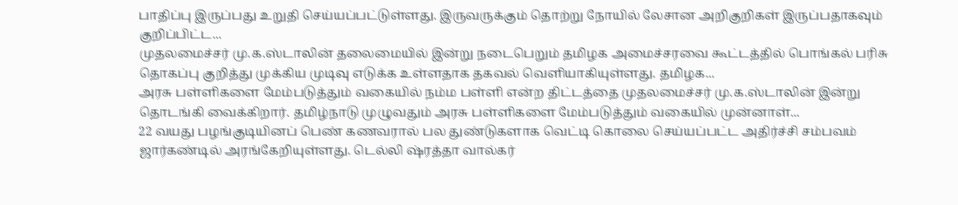பாதிப்பு இருப்பது உறுதி செய்யப்பட்டுள்ளது. இருவருக்கும் தொற்று நோயில் லேசான அறிகுறிகள் இருப்பதாகவும் குறிப்பிட்ட...
முதலமைச்சர் மு.க.ஸ்டாலின் தலைமையில் இன்று நடைபெறும் தமிழக அமைச்சரவை கூட்டத்தில் பொங்கல் பரிசு தொகப்பு குறித்து முக்கிய முடிவு எடுக்க உள்ளதாக தகவல் வெளியாகியுள்ளது. தமிழக...
அரசு பள்ளிகளை மேம்படுத்தும் வகையில் நம்ம பள்ளி என்ற திட்டத்தை முதலமைச்சர் மு.க.ஸ்டாலின் இன்று தொடங்கி வைக்கிறார். தமிழ்நாடு முழுவதும் அரசு பள்ளிகளை மேம்படுத்தும் வகையில் முன்னாள்...
22 வயது பழங்குடியினப் பெண் கணவரால் பல துண்டுகளாக வெட்டி கொலை செய்யப்பட்ட அதிர்ச்சி சம்பவம் ஜார்கண்டில் அரங்கேறியுள்ளது. டெல்லி ஷ்ரத்தா வால்கர்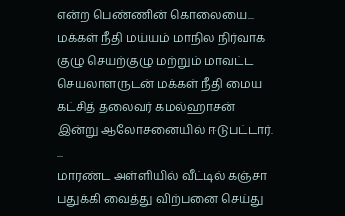என்ற பெண்ணின் கொலையை...
மக்கள் நீதி மய்யம் மாநில நிர்வாக குழு செயற்குழு மற்றும் மாவட்ட செயலாளருடன் மக்கள் நீதி மைய கட்சித் தலைவர் கமல்ஹாசன் இன்று ஆலோசனையில் ஈடுபட்டார். ...
மாரண்ட அள்ளியில் வீட்டில் கஞ்சா பதுக்கி வைத்து விற்பனை செய்து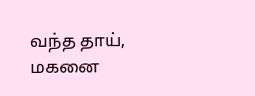வந்த தாய், மகனை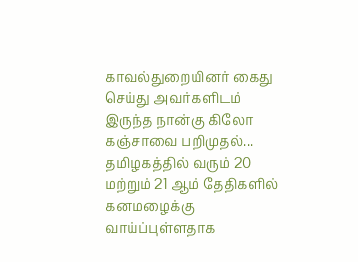காவல்துறையினர் கைது செய்து அவர்களிடம் இருந்த நான்கு கிலோ கஞ்சாவை பறிமுதல்...
தமிழகத்தில் வரும் 20 மற்றும் 21 ஆம் தேதிகளில் கனமழைக்கு வாய்ப்புள்ளதாக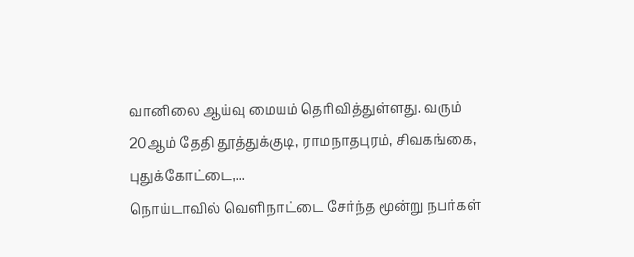வானிலை ஆய்வு மையம் தெரிவித்துள்ளது. வரும் 20ஆம் தேதி தூத்துக்குடி, ராமநாதபுரம், சிவகங்கை, புதுக்கோட்டை,...
நொய்டாவில் வெளிநாட்டை சேர்ந்த மூன்று நபர்கள்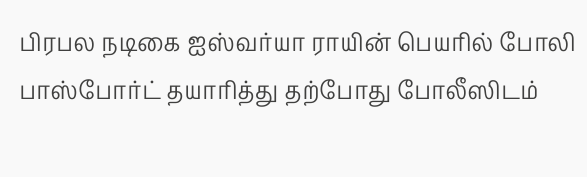பிரபல நடிகை ஐஸ்வர்யா ராயின் பெயரில் போலி பாஸ்போர்ட் தயாரித்து தற்போது போலீஸிடம்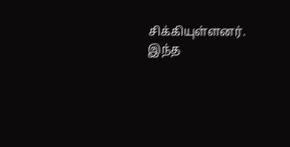சிக்கியுள்ளனர். இந்த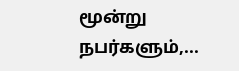மூன்று நபர்களும்,...